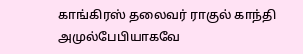காங்கிரஸ் தலைவர் ராகுல் காந்தி அமுல்பேபியாகவே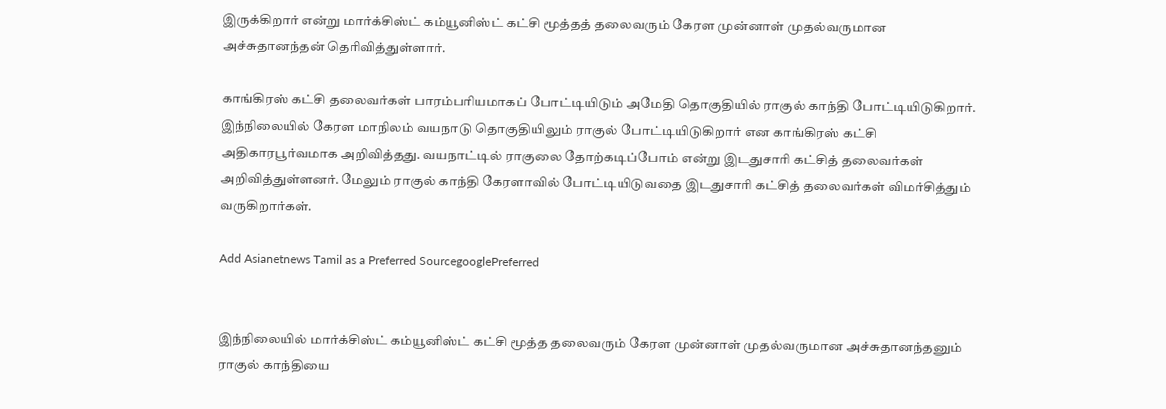இருக்கிறார் என்று மார்க்சிஸ்ட் கம்யூனிஸ்ட் கட்சி மூத்தத் தலைவரும் கேரள முன்னாள் முதல்வருமான அச்சுதானந்தன் தெரிவித்துள்ளார்.

காங்கிரஸ் கட்சி தலைவர்கள் பாரம்பரியமாகப் போட்டியிடும் அமேதி தொகுதியில் ராகுல் காந்தி போட்டியிடுகிறார். இந்நிலையில் கேரள மாநிலம் வயநாடு தொகுதியிலும் ராகுல் போட்டியிடுகிறார் என காங்கிரஸ் கட்சி அதிகாரபூர்வமாக அறிவித்தது. வயநாட்டில் ராகுலை தோற்கடிப்போம் என்று இடதுசாரி கட்சித் தலைவர்கள் அறிவித்துள்ளனர். மேலும் ராகுல் காந்தி கேரளாவில் போட்டியிடுவதை இடதுசாரி கட்சித் தலைவர்கள் விமர்சித்தும் வருகிறார்கள்.

Add Asianetnews Tamil as a Preferred SourcegooglePreferred


இந்நிலையில் மார்க்சிஸ்ட் கம்யூனிஸ்ட் கட்சி மூத்த தலைவரும் கேரள முன்னாள் முதல்வருமான அச்சுதானந்தனும் ராகுல் காந்தியை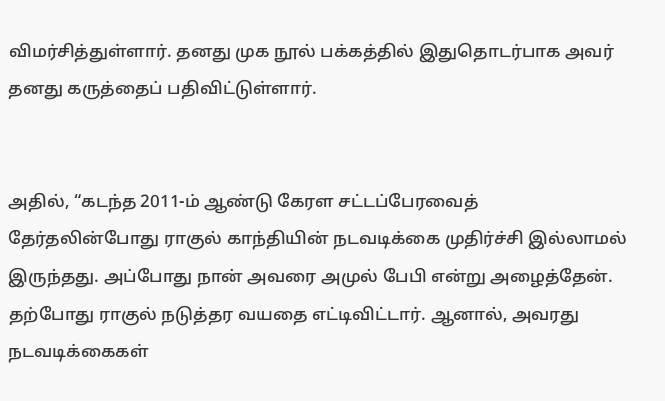விமர்சித்துள்ளார். தனது முக நூல் பக்கத்தில் இதுதொடர்பாக அவர் தனது கருத்தைப் பதிவிட்டுள்ளார்.


அதில், “கடந்த 2011-ம் ஆண்டு கேரள சட்டப்பேரவைத் தேர்தலின்போது ராகுல் காந்தியின் நடவடிக்கை முதிர்ச்சி இல்லாமல் இருந்தது. அப்போது நான் அவரை அமுல் பேபி என்று அழைத்தேன். தற்போது ராகுல் நடுத்தர வயதை எட்டிவிட்டார். ஆனால், அவரது நடவடிக்கைகள்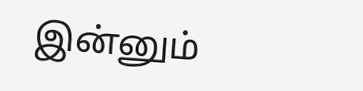இன்னும்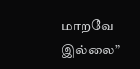மாறவே இல்லை”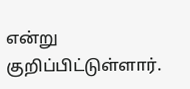என்று குறிப்பிட்டுள்ளார்.